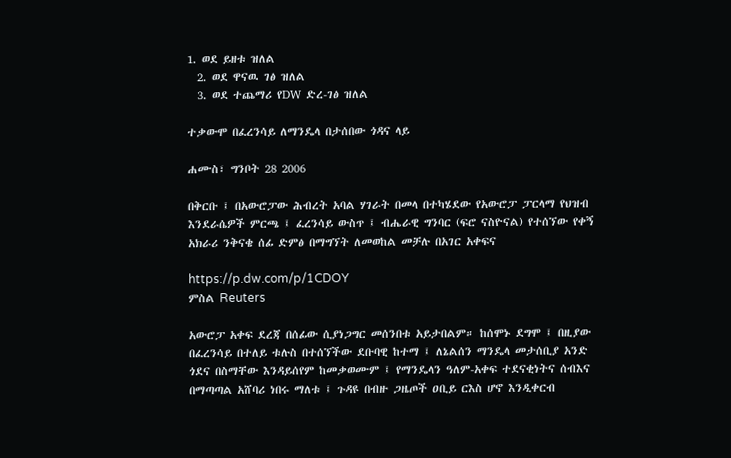1. ወደ ይዘቱ ዝለል
  2. ወደ ዋናዉ ገፅ ዝለል
  3. ወደ ተጨማሪ የDW ድረ-ገፅ ዝለል

ተቃውሞ በፈረንሳይ ለማንዴላ በታሰበው ጎዳና ላይ

ሐሙስ፣ ግንቦት 28 2006

በቅርቡ ፤ በአውሮፓው ሕብረት አባል ሃገራት በመላ በተካሄደው የአውሮፓ ፓርላማ የህዝብ እንደራሴዎች ምርጫ ፤ ፈረንሳይ ውስጥ ፤ ብሔራዊ ግንባር (ፍሮ ናስዮናል) የተሰኘው የቀኝ አክራሪ ንቅናቄ ሰፊ ድምፅ በማግኘት ለመወከል መቻሉ በአገር አቀፍና

https://p.dw.com/p/1CDOY
ምስል Reuters

አውሮፓ አቀፍ ደረጃ በሰፊው ሲያነጋግር መሰንበቱ አይታበልም። ከሰሞኑ ደግሞ ፤ በዚያው በፈረንሳይ በተለይ ቱሉስ በተሰኘችው ደቡባዊ ከተማ ፤ ለኔልሰን ማንዴላ መታሰቢያ አንድ ጎደና በስማቸው እንዳይሰየም ከመቃወሙም ፤ የማንዴላን ዓለም-አቀፍ ተደናቂነትና ሰብእና በማጣጣል አሸባሪ ነበሩ ማለቱ ፤ ጉዳዩ በብዙ ጋዜጦች ዐቢይ ርእስ ሆኖ እንዲቀርብ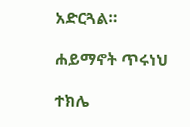አድርጓል።

ሐይማኖት ጥሩነህ

ተክሌ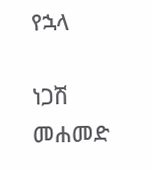የኋላ

ነጋሽ መሐመድ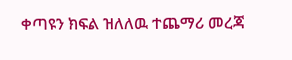ቀጣዩን ክፍል ዝለለዉ ተጨማሪ መረጃ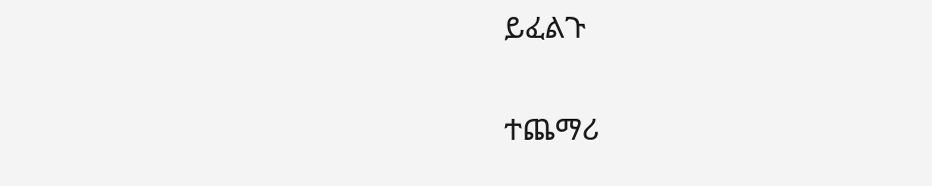ይፈልጉ

ተጨማሪ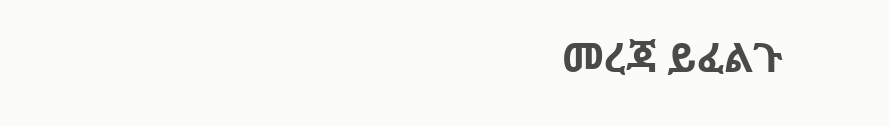መረጃ ይፈልጉ